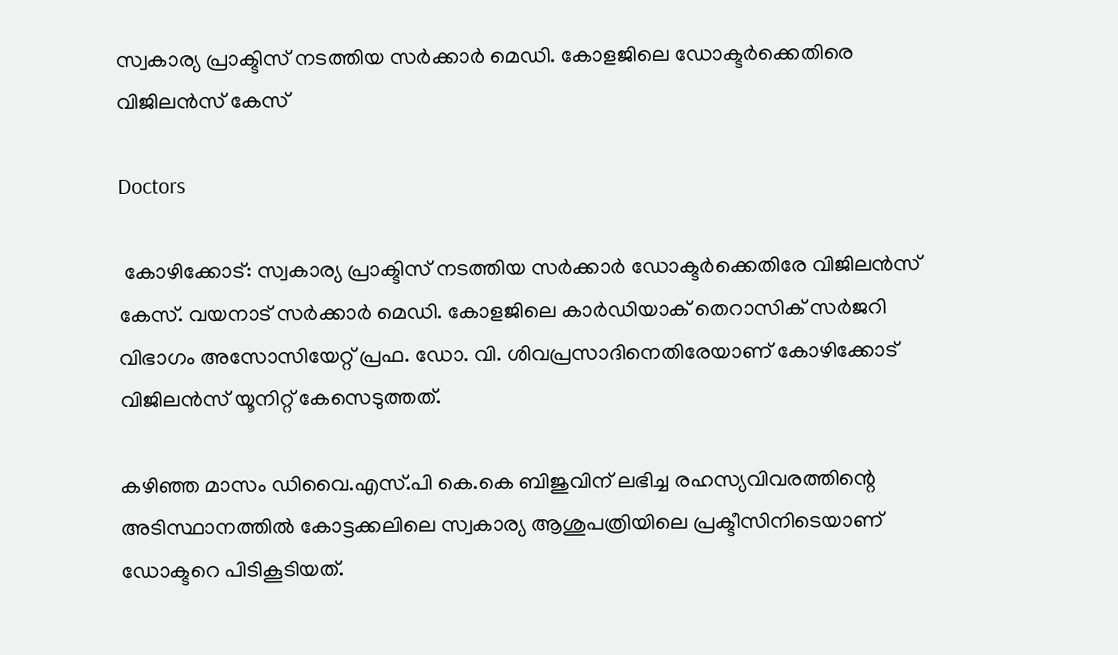സ്വകാര്യ പ്രാക്ടിസ് നടത്തിയ സർക്കാർ മെഡി. കോളജിലെ ഡോക്ടർക്കെതിരെ വിജിലൻസ് കേസ്

Doctors

 കോഴിക്കോട്: സ്വകാര്യ പ്രാക്ടിസ് നടത്തിയ സർക്കാർ ഡോക്ടർക്കെതിരേ വിജിലൻസ് കേസ്. വയനാട് സർക്കാർ മെഡി. കോളജിലെ കാർഡിയാക് തെറാസിക് സർജറി വിഭാഗം അസോസിയേറ്റ് പ്രഫ. ഡോ. വി. ശിവപ്രസാദിനെതിരേയാണ് കോഴിക്കോട് വിജിലൻസ് യൂനിറ്റ് കേസെടുത്തത്.

കഴിഞ്ഞ മാസം ഡിവൈ.എസ്.പി കെ.കെ ബിജുവിന് ലഭിച്ച രഹസ്യവിവരത്തിന്റെ അടിസ്ഥാനത്തിൽ കോട്ടക്കലിലെ സ്വകാര്യ ആശുപത്രിയിലെ പ്രക്ടീസിനിടെയാണ് ഡോക്ടറെ പിടികൂടിയത്.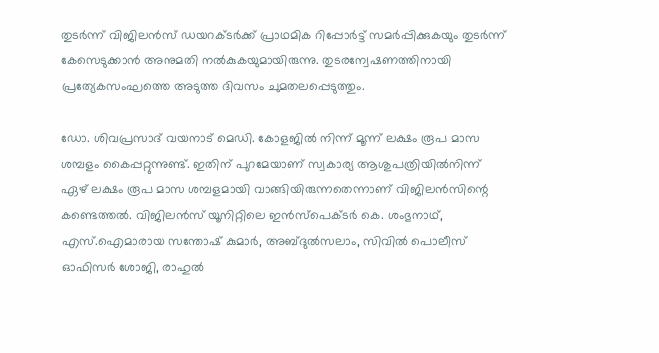തുടർന്ന് വിജിലൻസ് ഡയറക്ടർക്ക് പ്രാഥമിക റിപ്പോർട്ട് സമർപ്പിക്കുകയും തുടർന്ന് കേസെടുക്കാൻ അനുമതി നൽകുകയുമായിരുന്നു. തുടരന്വേഷണത്തിനായി പ്രത്യേകസംഘത്തെ അടുത്ത ദിവസം ചുമതലപ്പെടുത്തും.

ഡോ. ശിവപ്രസാദ് വയനാട് മെഡി. കോളജിൽ നിന്ന് മൂന്ന് ലക്ഷം രൂപ മാസ ശമ്പളം കൈപ്പറ്റുന്നുണ്ട്. ഇതിന് പുറമേയാണ് സ്വകാര്യ ആശുപത്രിയിൽനിന്ന് ഏഴ് ലക്ഷം രൂപ മാസ ശമ്പളമായി വാങ്ങിയിരുന്നതെന്നാണ് വിജിലൻസിന്റെ കണ്ടെത്തൽ. വിജിലൻസ് യൂനിറ്റിലെ ഇൻസ്‌പെക്ടർ കെ. ശംഭുനാഥ്, എസ്.ഐമാരായ സന്തോഷ് കുമാർ, അബ്ദുൽസലാം, സിവിൽ പൊലീസ് ഓഫിസർ ശോജി, രാഹുൽ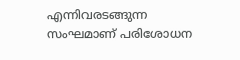എന്നിവരടങ്ങുന്ന സംഘമാണ് പരിശോധന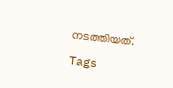നടത്തിയത്.

Tags